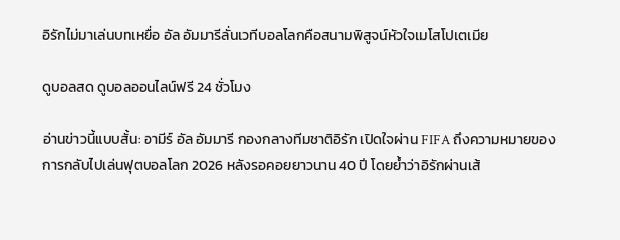อิรักไม่มาเล่นบทเหยื่อ อัล อัมมารีลั่นเวทีบอลโลกคือสนามพิสูจน์หัวใจเมโสโปเตเมีย

ดูบอลสด ดูบอลออนไลน์ฟรี 24 ชั่วโมง

อ่านข่าวนี้แบบสั้น: อามีร์ อัล อัมมารี กองกลางทีมชาติอิรัก เปิดใจผ่าน FIFA ถึงความหมายของการกลับไปเล่นฟุตบอลโลก 2026 หลังรอคอยยาวนาน 40 ปี โดยย้ำว่าอิรักผ่านเส้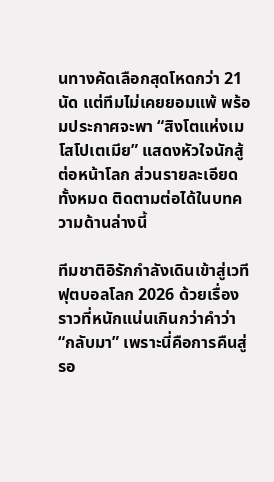นทางคัดเลือกสุดโหดกว่า 21 นัด แต่ทีมไม่เคยยอมแพ้ พร้อมประกาศจะพา “สิงโตแห่งเมโสโปเตเมีย” แสดงหัวใจนักสู้ต่อหน้าโลก ส่วนรายละเอียดทั้งหมด ติดตามต่อได้ในบทความด้านล่างนี้

ทีมชาติอิรักกำลังเดินเข้าสู่เวที ฟุตบอลโลก 2026 ด้วยเรื่องราวที่หนักแน่นเกินกว่าคำว่า “กลับมา” เพราะนี่คือการคืนสู่รอ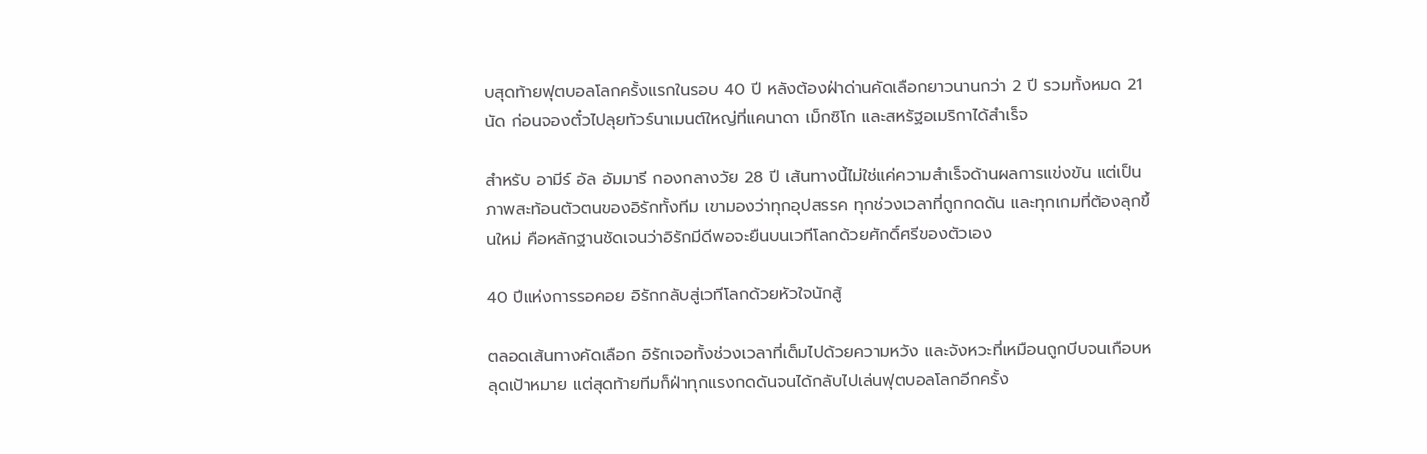บสุดท้ายฟุตบอลโลกครั้งแรกในรอบ 40 ปี หลังต้องฝ่าด่านคัดเลือกยาวนานกว่า 2 ปี รวมทั้งหมด 21 นัด ก่อนจองตั๋วไปลุยทัวร์นาเมนต์ใหญ่ที่แคนาดา เม็กซิโก และสหรัฐอเมริกาได้สำเร็จ

สำหรับ อามีร์ อัล อัมมารี กองกลางวัย 28 ปี เส้นทางนี้ไม่ใช่แค่ความสำเร็จด้านผลการแข่งขัน แต่เป็นภาพสะท้อนตัวตนของอิรักทั้งทีม เขามองว่าทุกอุปสรรค ทุกช่วงเวลาที่ถูกกดดัน และทุกเกมที่ต้องลุกขึ้นใหม่ คือหลักฐานชัดเจนว่าอิรักมีดีพอจะยืนบนเวทีโลกด้วยศักดิ์ศรีของตัวเอง

40 ปีแห่งการรอคอย อิรักกลับสู่เวทีโลกด้วยหัวใจนักสู้

ตลอดเส้นทางคัดเลือก อิรักเจอทั้งช่วงเวลาที่เต็มไปด้วยความหวัง และจังหวะที่เหมือนถูกบีบจนเกือบหลุดเป้าหมาย แต่สุดท้ายทีมก็ฝ่าทุกแรงกดดันจนได้กลับไปเล่นฟุตบอลโลกอีกครั้ง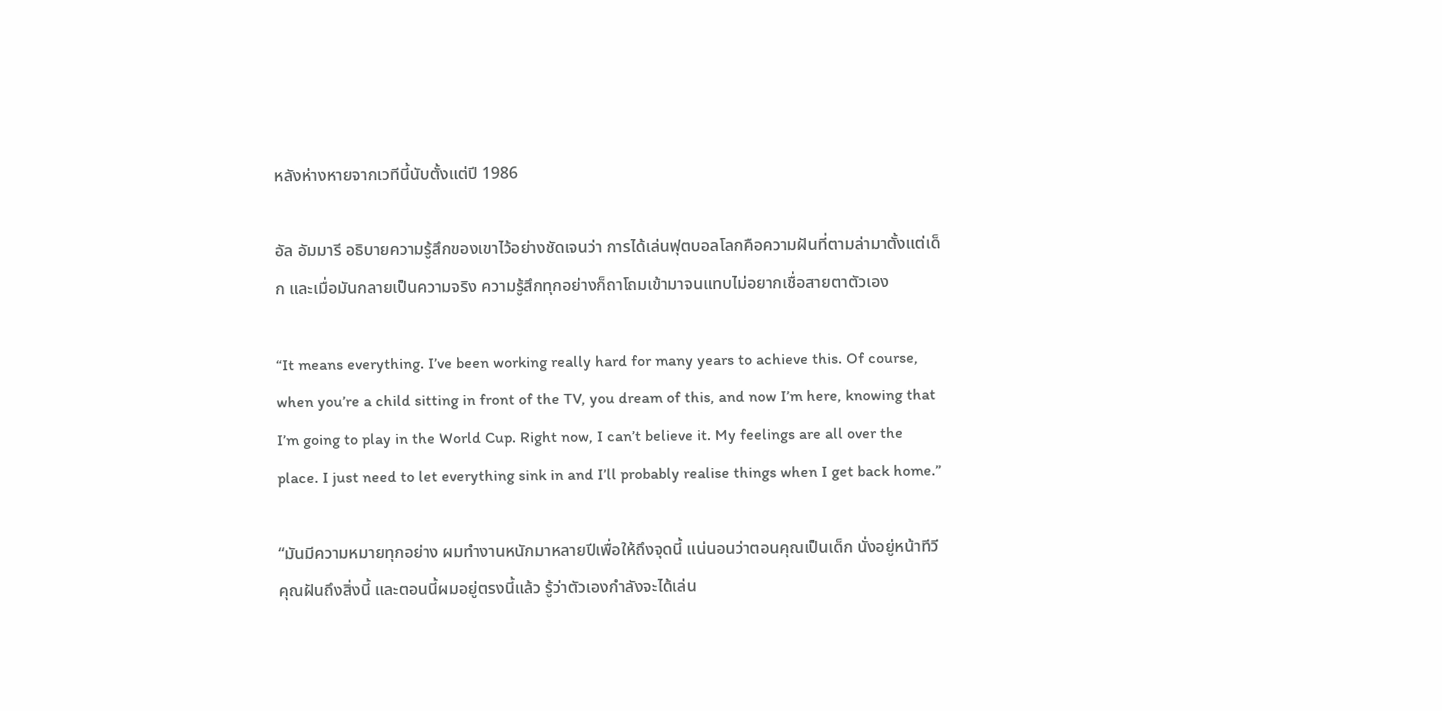หลังห่างหายจากเวทีนี้นับตั้งแต่ปี 1986

อัล อัมมารี อธิบายความรู้สึกของเขาไว้อย่างชัดเจนว่า การได้เล่นฟุตบอลโลกคือความฝันที่ตามล่ามาตั้งแต่เด็ก และเมื่อมันกลายเป็นความจริง ความรู้สึกทุกอย่างก็ถาโถมเข้ามาจนแทบไม่อยากเชื่อสายตาตัวเอง

“It means everything. I’ve been working really hard for many years to achieve this. Of course, when you’re a child sitting in front of the TV, you dream of this, and now I’m here, knowing that I’m going to play in the World Cup. Right now, I can’t believe it. My feelings are all over the place. I just need to let everything sink in and I’ll probably realise things when I get back home.”

“มันมีความหมายทุกอย่าง ผมทำงานหนักมาหลายปีเพื่อให้ถึงจุดนี้ แน่นอนว่าตอนคุณเป็นเด็ก นั่งอยู่หน้าทีวี คุณฝันถึงสิ่งนี้ และตอนนี้ผมอยู่ตรงนี้แล้ว รู้ว่าตัวเองกำลังจะได้เล่น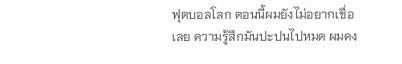ฟุตบอลโลก ตอนนี้ผมยังไม่อยากเชื่อเลย ความรู้สึกมันปะปนไปหมด ผมคง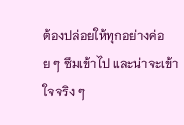ต้องปล่อยให้ทุกอย่างค่อย ๆ ซึมเข้าไป และน่าจะเข้าใจจริง ๆ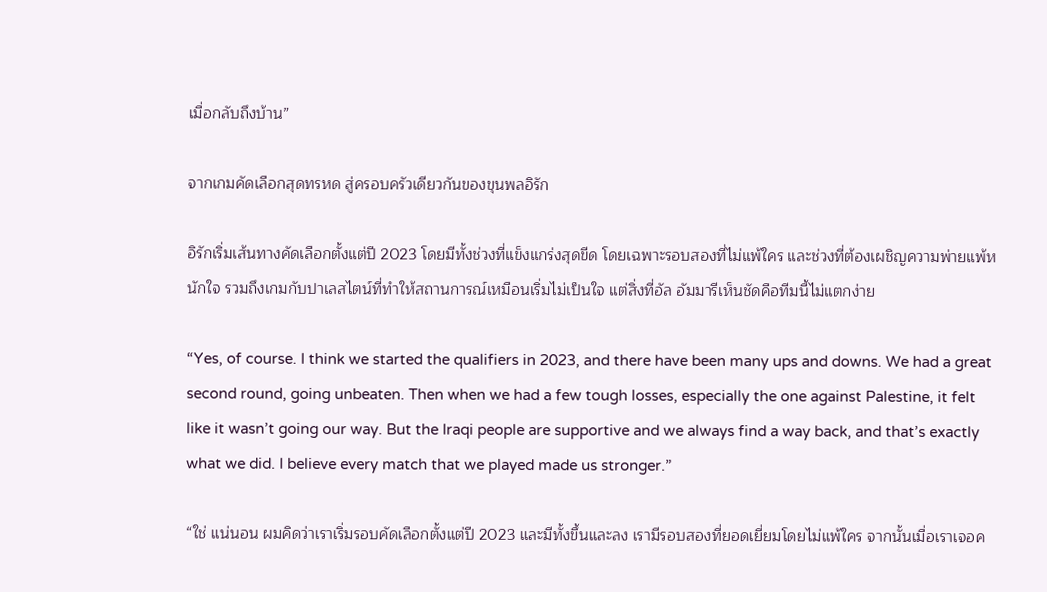เมื่อกลับถึงบ้าน”

จากเกมคัดเลือกสุดทรหด สู่ครอบครัวเดียวกันของขุนพลอิรัก

อิรักเริ่มเส้นทางคัดเลือกตั้งแต่ปี 2023 โดยมีทั้งช่วงที่แข็งแกร่งสุดขีด โดยเฉพาะรอบสองที่ไม่แพ้ใคร และช่วงที่ต้องเผชิญความพ่ายแพ้หนักใจ รวมถึงเกมกับปาเลสไตน์ที่ทำให้สถานการณ์เหมือนเริ่มไม่เป็นใจ แต่สิ่งที่อัล อัมมารีเห็นชัดคือทีมนี้ไม่แตกง่าย

“Yes, of course. I think we started the qualifiers in 2023, and there have been many ups and downs. We had a great second round, going unbeaten. Then when we had a few tough losses, especially the one against Palestine, it felt like it wasn’t going our way. But the Iraqi people are supportive and we always find a way back, and that’s exactly what we did. I believe every match that we played made us stronger.”

“ใช่ แน่นอน ผมคิดว่าเราเริ่มรอบคัดเลือกตั้งแต่ปี 2023 และมีทั้งขึ้นและลง เรามีรอบสองที่ยอดเยี่ยมโดยไม่แพ้ใคร จากนั้นเมื่อเราเจอค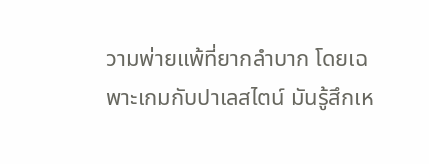วามพ่ายแพ้ที่ยากลำบาก โดยเฉพาะเกมกับปาเลสไตน์ มันรู้สึกเห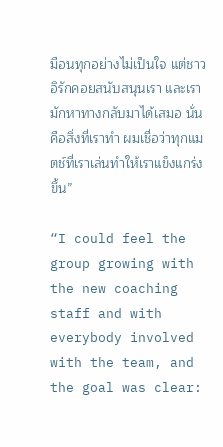มือนทุกอย่างไม่เป็นใจ แต่ชาวอิรักคอยสนับสนุนเรา และเรามักหาทางกลับมาได้เสมอ นั่นคือสิ่งที่เราทำ ผมเชื่อว่าทุกแมตช์ที่เราเล่นทำให้เราแข็งแกร่งขึ้น”

“I could feel the group growing with the new coaching staff and with everybody involved with the team, and the goal was clear: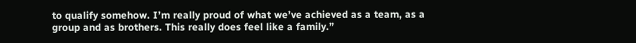to qualify somehow. I’m really proud of what we’ve achieved as a team, as a group and as brothers. This really does feel like a family.”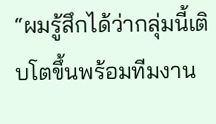“ผมรู้สึกได้ว่ากลุ่มนี้เติบโตขึ้นพร้อมทีมงาน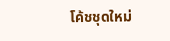โค้ชชุดใหม่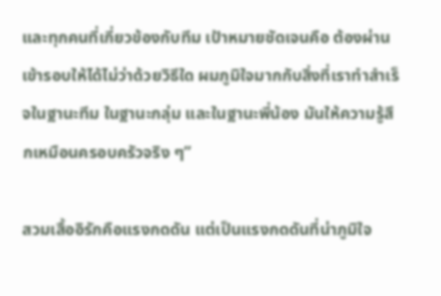และทุกคนที่เกี่ยวข้องกับทีม เป้าหมายชัดเจนคือ ต้องผ่านเข้ารอบให้ได้ไม่ว่าด้วยวิธีใด ผมภูมิใจมากกับสิ่งที่เราทำสำเร็จในฐานะทีม ในฐานะกลุ่ม และในฐานะพี่น้อง มันให้ความรู้สึกเหมือนครอบครัวจริง ๆ”

สวมเสื้ออิรักคือแรงกดดัน แต่เป็นแรงกดดันที่น่าภูมิใจ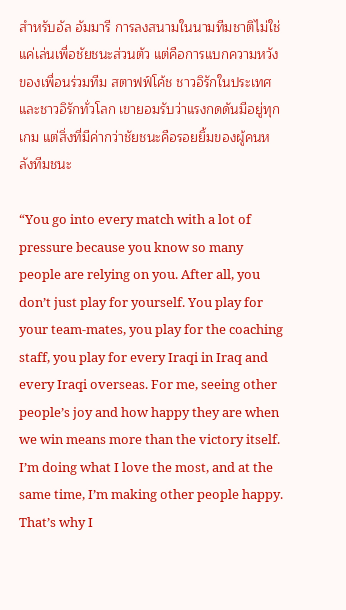สำหรับอัล อัมมารี การลงสนามในนามทีมชาติไม่ใช่แค่เล่นเพื่อชัยชนะส่วนตัว แต่คือการแบกความหวังของเพื่อนร่วมทีม สตาฟฟ์โค้ช ชาวอิรักในประเทศ และชาวอิรักทั่วโลก เขายอมรับว่าแรงกดดันมีอยู่ทุกเกม แต่สิ่งที่มีค่ากว่าชัยชนะคือรอยยิ้มของผู้คนหลังทีมชนะ

“You go into every match with a lot of pressure because you know so many people are relying on you. After all, you don’t just play for yourself. You play for your team-mates, you play for the coaching staff, you play for every Iraqi in Iraq and every Iraqi overseas. For me, seeing other people’s joy and how happy they are when we win means more than the victory itself. I’m doing what I love the most, and at the same time, I’m making other people happy. That’s why I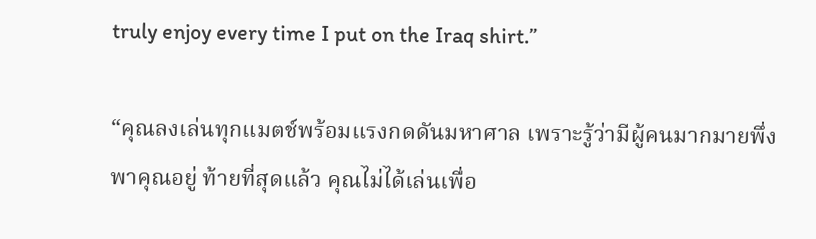truly enjoy every time I put on the Iraq shirt.”

“คุณลงเล่นทุกแมตช์พร้อมแรงกดดันมหาศาล เพราะรู้ว่ามีผู้คนมากมายพึ่งพาคุณอยู่ ท้ายที่สุดแล้ว คุณไม่ได้เล่นเพื่อ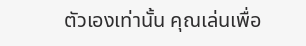ตัวเองเท่านั้น คุณเล่นเพื่อ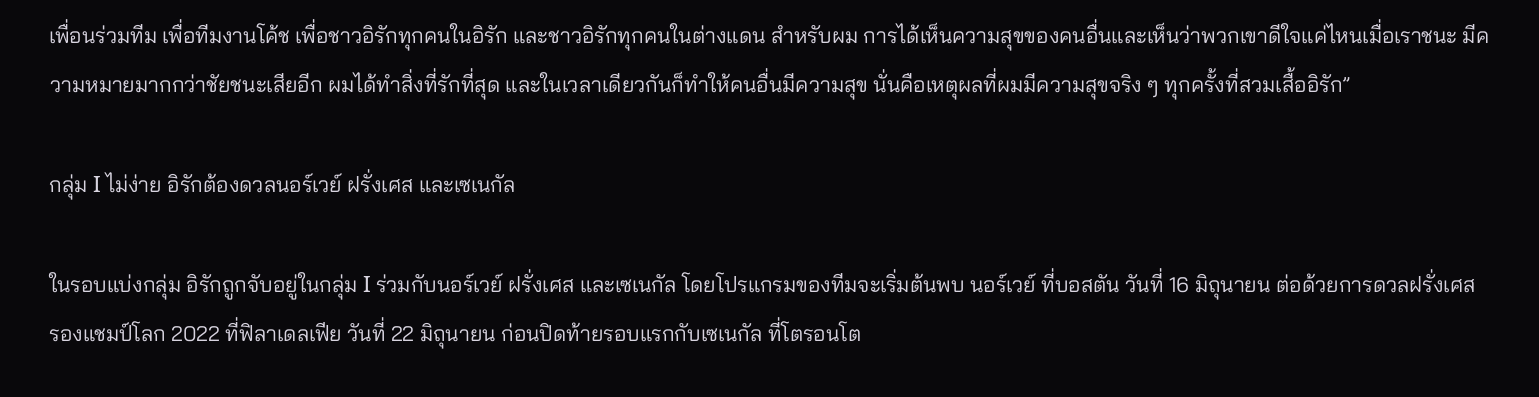เพื่อนร่วมทีม เพื่อทีมงานโค้ช เพื่อชาวอิรักทุกคนในอิรัก และชาวอิรักทุกคนในต่างแดน สำหรับผม การได้เห็นความสุขของคนอื่นและเห็นว่าพวกเขาดีใจแค่ไหนเมื่อเราชนะ มีความหมายมากกว่าชัยชนะเสียอีก ผมได้ทำสิ่งที่รักที่สุด และในเวลาเดียวกันก็ทำให้คนอื่นมีความสุข นั่นคือเหตุผลที่ผมมีความสุขจริง ๆ ทุกครั้งที่สวมเสื้ออิรัก”

กลุ่ม I ไม่ง่าย อิรักต้องดวลนอร์เวย์ ฝรั่งเศส และเซเนกัล

ในรอบแบ่งกลุ่ม อิรักถูกจับอยู่ในกลุ่ม I ร่วมกับนอร์เวย์ ฝรั่งเศส และเซเนกัล โดยโปรแกรมของทีมจะเริ่มต้นพบ นอร์เวย์ ที่บอสตัน วันที่ 16 มิถุนายน ต่อด้วยการดวลฝรั่งเศส รองแชมป์โลก 2022 ที่ฟิลาเดลเฟีย วันที่ 22 มิถุนายน ก่อนปิดท้ายรอบแรกกับเซเนกัล ที่โตรอนโต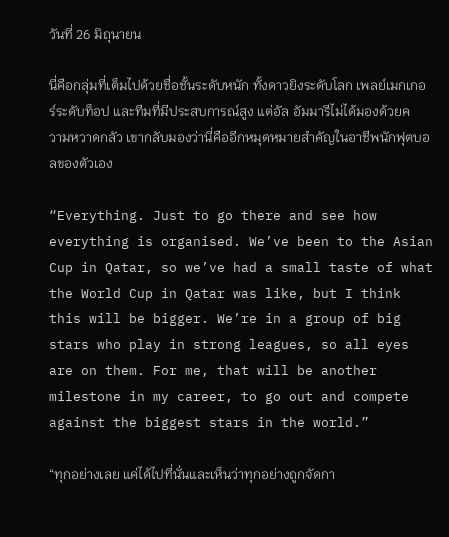วันที่ 26 มิถุนายน

นี่คือกลุ่มที่เต็มไปด้วยชื่อชั้นระดับหนัก ทั้งดาวยิงระดับโลก เพลย์เมกเกอร์ระดับท็อป และทีมที่มีประสบการณ์สูง แต่อัล อัมมารีไม่ได้มองด้วยความหวาดกลัว เขากลับมองว่านี่คืออีกหมุดหมายสำคัญในอาชีพนักฟุตบอลของตัวเอง

“Everything. Just to go there and see how everything is organised. We’ve been to the Asian Cup in Qatar, so we’ve had a small taste of what the World Cup in Qatar was like, but I think this will be bigger. We’re in a group of big stars who play in strong leagues, so all eyes are on them. For me, that will be another milestone in my career, to go out and compete against the biggest stars in the world.”

“ทุกอย่างเลย แค่ได้ไปที่นั่นและเห็นว่าทุกอย่างถูกจัดกา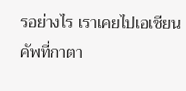รอย่างไร เราเคยไปเอเชียนคัพที่กาตา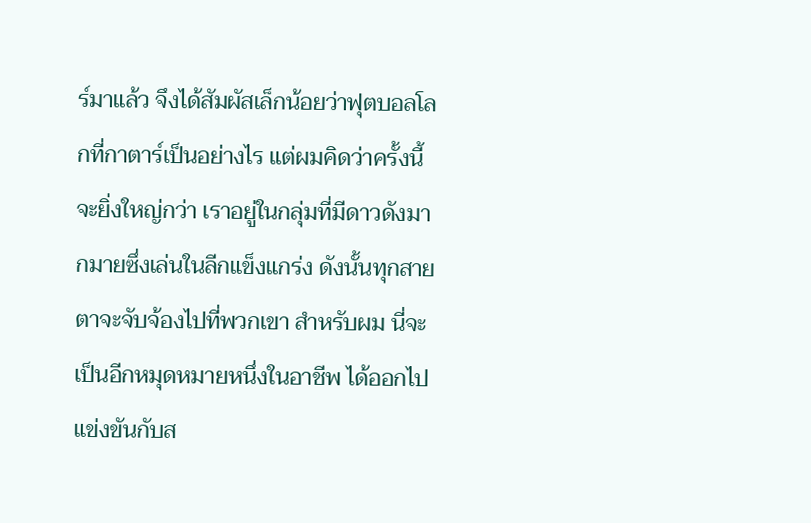ร์มาแล้ว จึงได้สัมผัสเล็กน้อยว่าฟุตบอลโลกที่กาตาร์เป็นอย่างไร แต่ผมคิดว่าครั้งนี้จะยิ่งใหญ่กว่า เราอยู่ในกลุ่มที่มีดาวดังมากมายซึ่งเล่นในลีกแข็งแกร่ง ดังนั้นทุกสายตาจะจับจ้องไปที่พวกเขา สำหรับผม นี่จะเป็นอีกหมุดหมายหนึ่งในอาชีพ ได้ออกไปแข่งขันกับส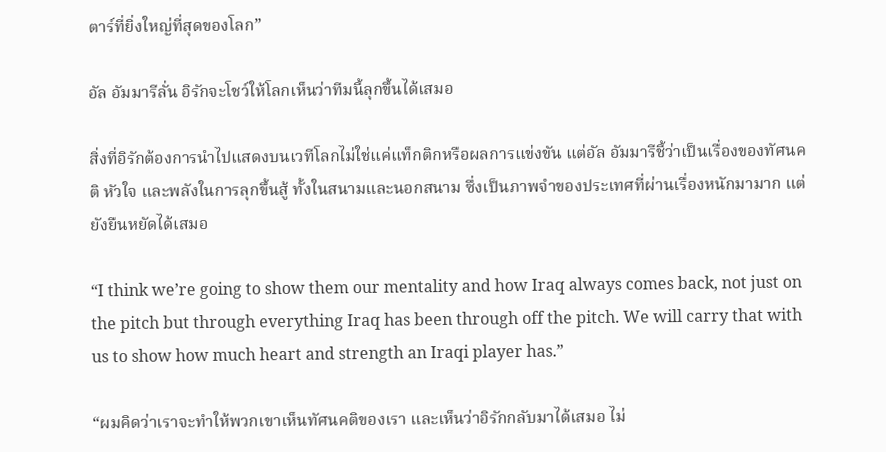ตาร์ที่ยิ่งใหญ่ที่สุดของโลก”

อัล อัมมารีลั่น อิรักจะโชว์ให้โลกเห็นว่าทีมนี้ลุกขึ้นได้เสมอ

สิ่งที่อิรักต้องการนำไปแสดงบนเวทีโลกไม่ใช่แค่แท็กติกหรือผลการแข่งขัน แต่อัล อัมมารีชี้ว่าเป็นเรื่องของทัศนคติ หัวใจ และพลังในการลุกขึ้นสู้ ทั้งในสนามและนอกสนาม ซึ่งเป็นภาพจำของประเทศที่ผ่านเรื่องหนักมามาก แต่ยังยืนหยัดได้เสมอ

“I think we’re going to show them our mentality and how Iraq always comes back, not just on the pitch but through everything Iraq has been through off the pitch. We will carry that with us to show how much heart and strength an Iraqi player has.”

“ผมคิดว่าเราจะทำให้พวกเขาเห็นทัศนคติของเรา และเห็นว่าอิรักกลับมาได้เสมอ ไม่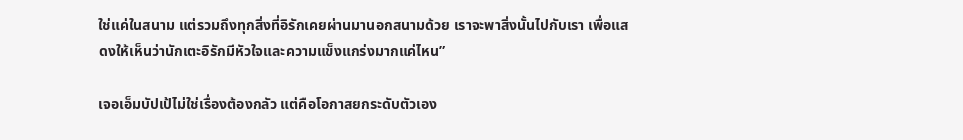ใช่แค่ในสนาม แต่รวมถึงทุกสิ่งที่อิรักเคยผ่านมานอกสนามด้วย เราจะพาสิ่งนั้นไปกับเรา เพื่อแสดงให้เห็นว่านักเตะอิรักมีหัวใจและความแข็งแกร่งมากแค่ไหน”

เจอเอ็มบัปเป้ไม่ใช่เรื่องต้องกลัว แต่คือโอกาสยกระดับตัวเอง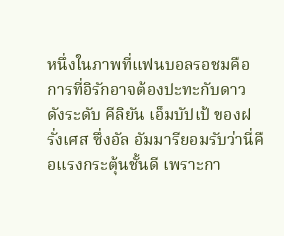หนึ่งในภาพที่แฟนบอลรอชมคือการที่อิรักอาจต้องปะทะกับดาวดังระดับ คีลิยัน เอ็มบัปเป้ ของฝรั่งเศส ซึ่งอัล อัมมารียอมรับว่านี่คือแรงกระตุ้นชั้นดี เพราะกา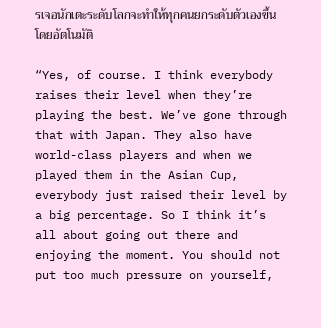รเจอนักเตะระดับโลกจะทำให้ทุกคนยกระดับตัวเองขึ้นโดยอัตโนมัติ

“Yes, of course. I think everybody raises their level when they’re playing the best. We’ve gone through that with Japan. They also have world-class players and when we played them in the Asian Cup, everybody just raised their level by a big percentage. So I think it’s all about going out there and enjoying the moment. You should not put too much pressure on yourself,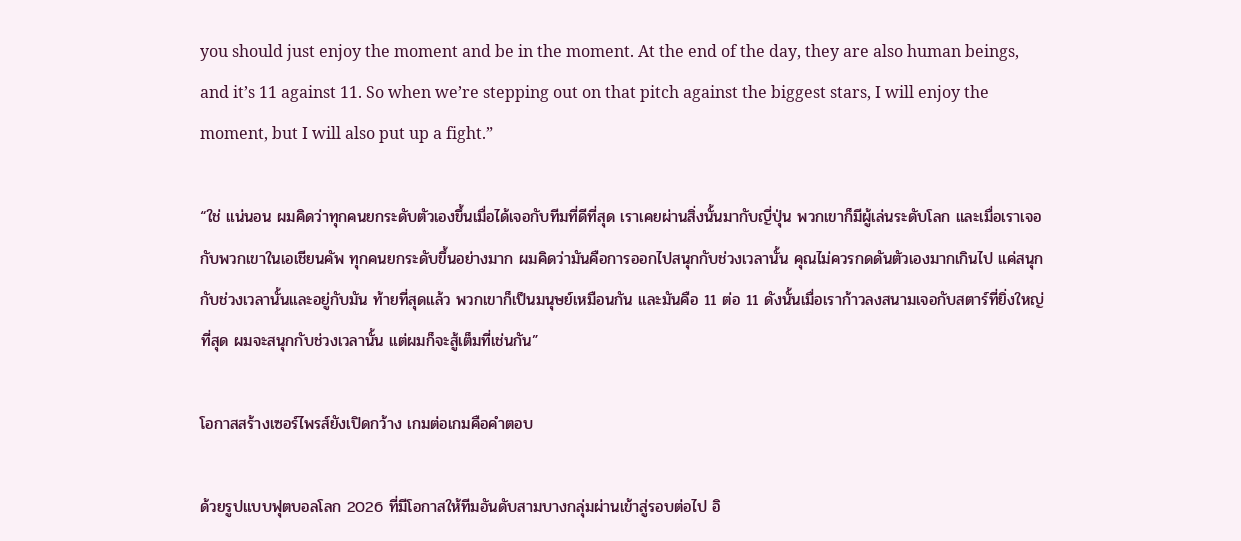you should just enjoy the moment and be in the moment. At the end of the day, they are also human beings, and it’s 11 against 11. So when we’re stepping out on that pitch against the biggest stars, I will enjoy the moment, but I will also put up a fight.”

“ใช่ แน่นอน ผมคิดว่าทุกคนยกระดับตัวเองขึ้นเมื่อได้เจอกับทีมที่ดีที่สุด เราเคยผ่านสิ่งนั้นมากับญี่ปุ่น พวกเขาก็มีผู้เล่นระดับโลก และเมื่อเราเจอกับพวกเขาในเอเชียนคัพ ทุกคนยกระดับขึ้นอย่างมาก ผมคิดว่ามันคือการออกไปสนุกกับช่วงเวลานั้น คุณไม่ควรกดดันตัวเองมากเกินไป แค่สนุกกับช่วงเวลานั้นและอยู่กับมัน ท้ายที่สุดแล้ว พวกเขาก็เป็นมนุษย์เหมือนกัน และมันคือ 11 ต่อ 11 ดังนั้นเมื่อเราก้าวลงสนามเจอกับสตาร์ที่ยิ่งใหญ่ที่สุด ผมจะสนุกกับช่วงเวลานั้น แต่ผมก็จะสู้เต็มที่เช่นกัน”

โอกาสสร้างเซอร์ไพรส์ยังเปิดกว้าง เกมต่อเกมคือคำตอบ

ด้วยรูปแบบฟุตบอลโลก 2026 ที่มีโอกาสให้ทีมอันดับสามบางกลุ่มผ่านเข้าสู่รอบต่อไป อิ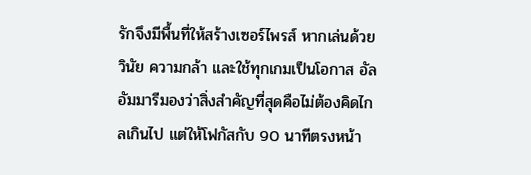รักจึงมีพื้นที่ให้สร้างเซอร์ไพรส์ หากเล่นด้วยวินัย ความกล้า และใช้ทุกเกมเป็นโอกาส อัล อัมมารีมองว่าสิ่งสำคัญที่สุดคือไม่ต้องคิดไกลเกินไป แต่ให้โฟกัสกับ 90 นาทีตรงหน้า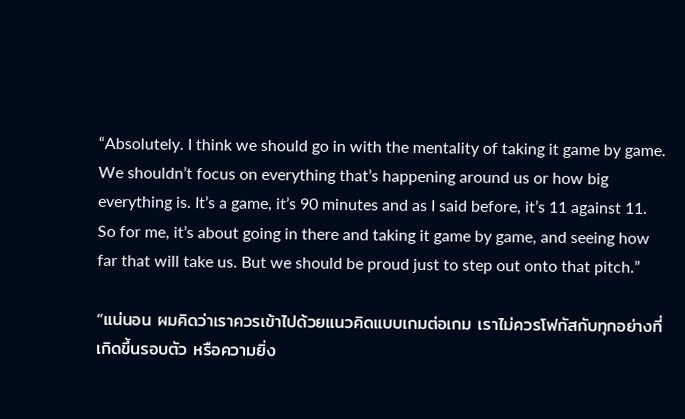“Absolutely. I think we should go in with the mentality of taking it game by game. We shouldn’t focus on everything that’s happening around us or how big everything is. It’s a game, it’s 90 minutes and as I said before, it’s 11 against 11. So for me, it’s about going in there and taking it game by game, and seeing how far that will take us. But we should be proud just to step out onto that pitch.”

“แน่นอน ผมคิดว่าเราควรเข้าไปด้วยแนวคิดแบบเกมต่อเกม เราไม่ควรโฟกัสกับทุกอย่างที่เกิดขึ้นรอบตัว หรือความยิ่ง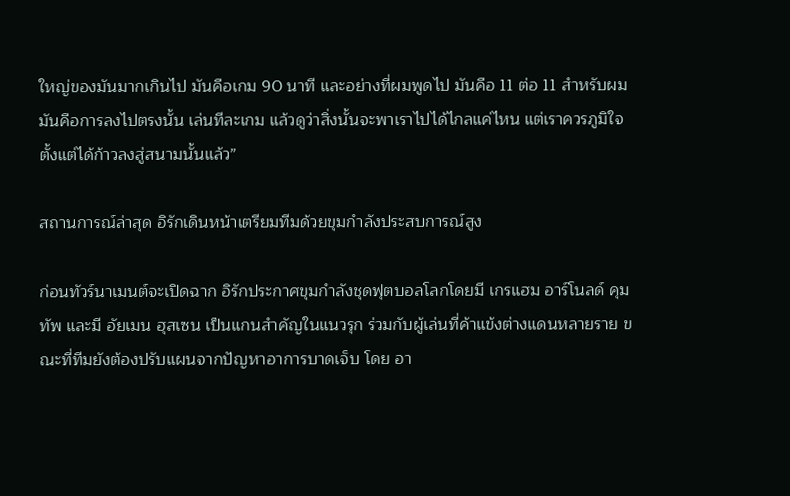ใหญ่ของมันมากเกินไป มันคือเกม 90 นาที และอย่างที่ผมพูดไป มันคือ 11 ต่อ 11 สำหรับผม มันคือการลงไปตรงนั้น เล่นทีละเกม แล้วดูว่าสิ่งนั้นจะพาเราไปได้ไกลแค่ไหน แต่เราควรภูมิใจตั้งแต่ได้ก้าวลงสู่สนามนั้นแล้ว”

สถานการณ์ล่าสุด อิรักเดินหน้าเตรียมทีมด้วยขุมกำลังประสบการณ์สูง

ก่อนทัวร์นาเมนต์จะเปิดฉาก อิรักประกาศขุมกำลังชุดฟุตบอลโลกโดยมี เกรแฮม อาร์โนลด์ คุมทัพ และมี อัยเมน ฮุสเซน เป็นแกนสำคัญในแนวรุก ร่วมกับผู้เล่นที่ค้าแข้งต่างแดนหลายราย ขณะที่ทีมยังต้องปรับแผนจากปัญหาอาการบาดเจ็บ โดย อา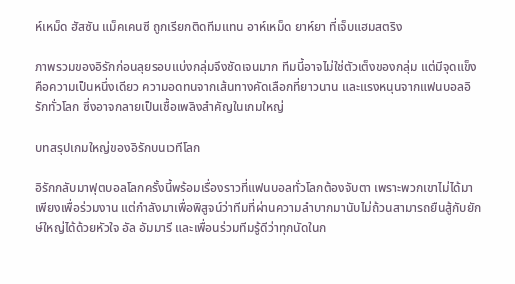ห์เหม็ด ฮัสซัน แม็คเคนซี ถูกเรียกติดทีมแทน อาห์เหม็ด ยาห์ยา ที่เจ็บแฮมสตริง

ภาพรวมของอิรักก่อนลุยรอบแบ่งกลุ่มจึงชัดเจนมาก ทีมนี้อาจไม่ใช่ตัวเต็งของกลุ่ม แต่มีจุดแข็งคือความเป็นหนึ่งเดียว ความอดทนจากเส้นทางคัดเลือกที่ยาวนาน และแรงหนุนจากแฟนบอลอิรักทั่วโลก ซึ่งอาจกลายเป็นเชื้อเพลิงสำคัญในเกมใหญ่

บทสรุปเกมใหญ่ของอิรักบนเวทีโลก

อิรักกลับมาฟุตบอลโลกครั้งนี้พร้อมเรื่องราวที่แฟนบอลทั่วโลกต้องจับตา เพราะพวกเขาไม่ได้มาเพียงเพื่อร่วมงาน แต่กำลังมาเพื่อพิสูจน์ว่าทีมที่ผ่านความลำบากมานับไม่ถ้วนสามารถยืนสู้กับยักษ์ใหญ่ได้ด้วยหัวใจ อัล อัมมารี และเพื่อนร่วมทีมรู้ดีว่าทุกนัดในก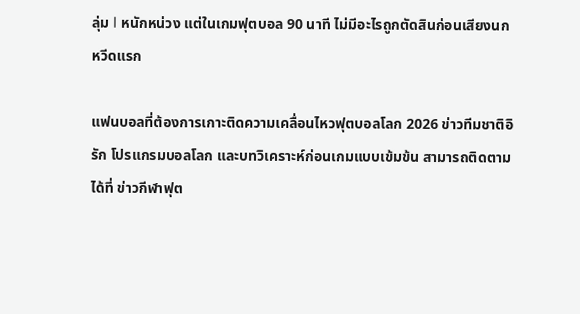ลุ่ม I หนักหน่วง แต่ในเกมฟุตบอล 90 นาที ไม่มีอะไรถูกตัดสินก่อนเสียงนกหวีดแรก

แฟนบอลที่ต้องการเกาะติดความเคลื่อนไหวฟุตบอลโลก 2026 ข่าวทีมชาติอิรัก โปรแกรมบอลโลก และบทวิเคราะห์ก่อนเกมแบบเข้มข้น สามารถติดตามได้ที่ ข่าวกีฬาฟุต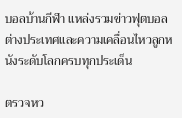บอลบ้านกีฬา แหล่งรวมข่าวฟุตบอลต่างประเทศและความเคลื่อนไหวลูกหนังระดับโลกครบทุกประเด็น

ตรวจหว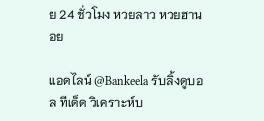ย 24 ชั่วโมง หวยลาว หวยฮานอย

แอดไลน์ @Bankeela รับลิ้งดูบอล ทีเด็ด วิเคราะห์บ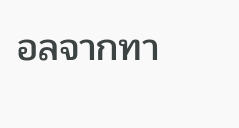อลจากทา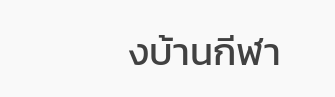งบ้านกีฬา